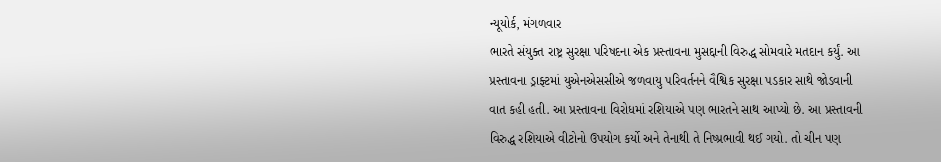ન્યૂયોર્ક, મંગળવાર
ભારતે સંયુક્ત રાષ્ટ્ર સુરક્ષા પરિષદના એક પ્રસ્તાવના મુસદ્દાની વિરુદ્ધ સોમવારે મતદાન કર્યું. આ પ્રસ્તાવના ડ્રાફ્ટમાં યુએનએસસીએ જળવાયુ પરિવર્તનને વૈશ્વિક સુરક્ષા પડકાર સાથે જોડવાની વાત કહી હતી. આ પ્રસ્તાવના વિરોધમાં રશિયાએ પણ ભારતને સાથ આપ્યો છે. આ પ્રસ્તાવની વિરુદ્ધ રશિયાએ વીટોનો ઉપયોગ કર્યો અને તેનાથી તે નિષ્પ્રભાવી થઈ ગયો. તો ચીન પણ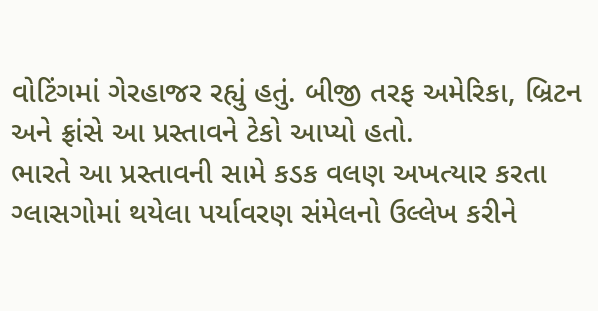વોટિંગમાં ગેરહાજર રહ્યું હતું. બીજી તરફ અમેરિકા, બ્રિટન અને ફ્રાંસે આ પ્રસ્તાવને ટેકો આપ્યો હતો.
ભારતે આ પ્રસ્તાવની સામે કડક વલણ અખત્યાર કરતા ગ્લાસગોમાં થયેલા પર્યાવરણ સંમેલનો ઉલ્લેખ કરીને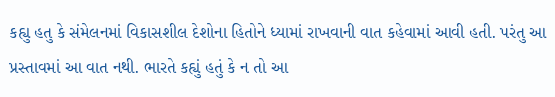કહ્યુ હતુ કે સંમેલનમાં વિકાસશીલ દેશોના હિતોને ધ્યામાં રાખવાની વાત કહેવામાં આવી હતી. પરંતુ આ પ્રસ્તાવમાં આ વાત નથી. ભારતે કહ્યું હતું કે ન તો આ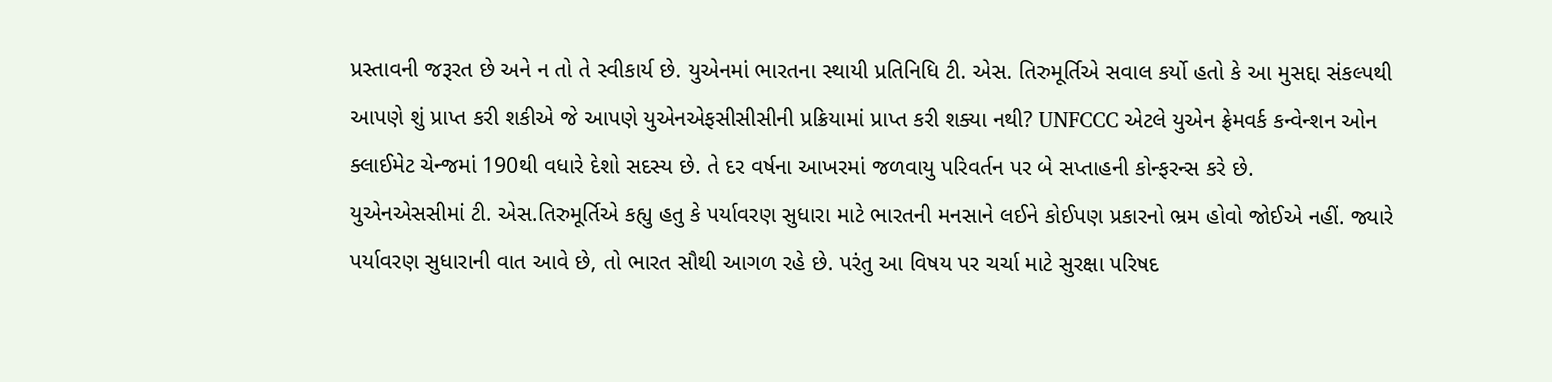પ્રસ્તાવની જરૂરત છે અને ન તો તે સ્વીકાર્ય છે. યુએનમાં ભારતના સ્થાયી પ્રતિનિધિ ટી. એસ. તિરુમૂર્તિએ સવાલ કર્યો હતો કે આ મુસદ્દા સંકલ્પથી આપણે શું પ્રાપ્ત કરી શકીએ જે આપણે યુએનએફસીસીસીની પ્રક્રિયામાં પ્રાપ્ત કરી શક્યા નથી? UNFCCC એટલે યુએન ફ્રેમવર્ક કન્વેન્શન ઓન ક્લાઈમેટ ચેન્જમાં 190થી વધારે દેશો સદસ્ય છે. તે દર વર્ષના આખરમાં જળવાયુ પરિવર્તન પર બે સપ્તાહની કોન્ફરન્સ કરે છે.
યુએનએસસીમાં ટી. એસ.તિરુમૂર્તિએ કહ્યુ હતુ કે પર્યાવરણ સુધારા માટે ભારતની મનસાને લઈને કોઈપણ પ્રકારનો ભ્રમ હોવો જોઈએ નહીં. જ્યારે પર્યાવરણ સુધારાની વાત આવે છે, તો ભારત સૌથી આગળ રહે છે. પરંતુ આ વિષય પર ચર્ચા માટે સુરક્ષા પરિષદ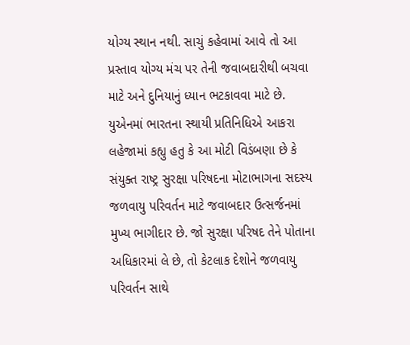યોગ્ય સ્થાન નથી. સાચું કહેવામાં આવે તો આ પ્રસ્તાવ યોગ્ય મંચ પર તેની જવાબદારીથી બચવા માટે અને દુનિયાનું ધ્યાન ભટકાવવા માટે છે. યુએનમાં ભારતના સ્થાયી પ્રતિનિધિએ આકરા લહેજામાં કહ્યુ હતુ કે આ મોટી વિડંબણા છે કે સંયુક્ત રાષ્ટ્ર સુરક્ષા પરિષદના મોટાભાગના સદસ્ય જળવાયુ પરિવર્તન માટે જવાબદાર ઉત્સર્જનમાં મુખ્ય ભાગીદાર છે. જો સુરક્ષા પરિષદ તેને પોતાના અધિકારમાં લે છે, તો કેટલાક દેશોને જળવાયુ પરિવર્તન સાથે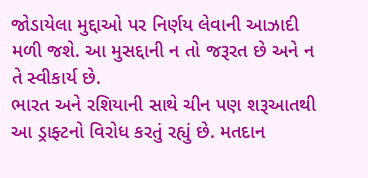જોડાયેલા મુદ્દાઓ પર નિર્ણય લેવાની આઝાદી મળી જશે. આ મુસદ્દાની ન તો જરૂરત છે અને ન તે સ્વીકાર્ય છે.
ભારત અને રશિયાની સાથે ચીન પણ શરૂઆતથી આ ડ્રાફ્ટનો વિરોધ કરતું રહ્યું છે. મતદાન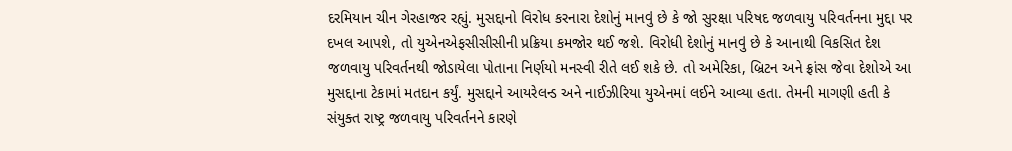દરમિયાન ચીન ગેરહાજર રહ્યું. મુસદ્દાનો વિરોધ કરનારા દેશોનું માનવું છે કે જો સુરક્ષા પરિષદ જળવાયુ પરિવર્તનના મુદ્દા પર દખલ આપશે, તો યુએનએફસીસીસીની પ્રક્રિયા કમજોર થઈ જશે. વિરોધી દેશોનું માનવું છે કે આનાથી વિકસિત દેશ જળવાયુ પરિવર્તનથી જોડાયેલા પોતાના નિર્ણયો મનસ્વી રીતે લઈ શકે છે. તો અમેરિકા, બ્રિટન અને ફ્રાંસ જેવા દેશોએ આ મુસદ્દાના ટેકામાં મતદાન કર્યું. મુસદ્દાને આયરેલન્ડ અને નાઈઝીરિયા યુએનમાં લઈને આવ્યા હતા. તેમની માગણી હતી કે સંયુક્ત રાષ્ટ્ર જળવાયુ પરિવર્તનને કારણે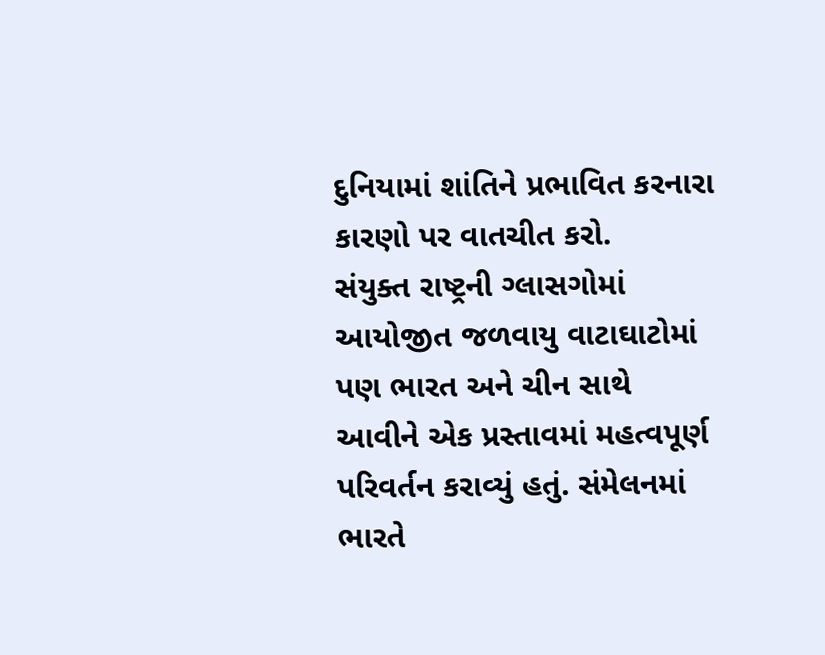દુનિયામાં શાંતિને પ્રભાવિત કરનારા કારણો પર વાતચીત કરો.
સંયુક્ત રાષ્ટ્રની ગ્લાસગોમાં આયોજીત જળવાયુ વાટાઘાટોમાં પણ ભારત અને ચીન સાથે આવીને એક પ્રસ્તાવમાં મહત્વપૂર્ણ પરિવર્તન કરાવ્યું હતું. સંમેલનમાં ભારતે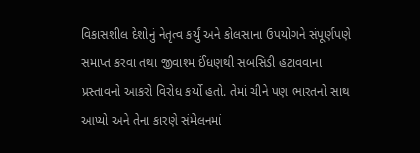વિકાસશીલ દેશોનું નેતૃત્વ કર્યું અને કોલસાના ઉપયોગને સંપૂર્ણપણે સમાપ્ત કરવા તથા જીવાશ્મ ઈંધણથી સબસિડી હટાવવાના પ્રસ્તાવનો આકરો વિરોધ કર્યો હતો. તેમાં ચીને પણ ભારતનો સાથ આપ્યો અને તેના કારણે સંમેલનમાં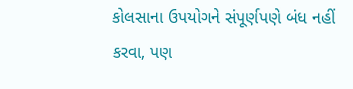કોલસાના ઉપયોગને સંપૂર્ણપણે બંધ નહીં કરવા, પણ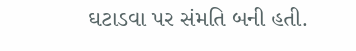ઘટાડવા પર સંમતિ બની હતી.